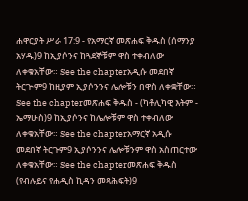ሐዋርያት ሥራ 17:9 - የአማርኛ መጽሐፍ ቅዱስ (ሰማንያ አሃዱ)9 ከኢያሶንና ከጓደኞቹም ዋስ ተቀብለው ለቀቁአቸው። See the chapterአዲሱ መደበኛ ትርጒም9 ከዚያም ኢያሶንንና ሌሎቹን በዋስ ለቀቋቸው። See the chapterመጽሐፍ ቅዱስ - (ካቶሊካዊ እትም - ኤማሁስ)9 ከኢያሶንና ከሌሎቹም ዋስ ተቀብለው ለቀቁአቸው። See the chapterአማርኛ አዲሱ መደበኛ ትርጉም9 ኢያሶንንና ሌሎቹንም ዋስ አስጠርተው ለቀቁአቸው። See the chapterመጽሐፍ ቅዱስ (የብሉይና የሐዲስ ኪዳን መጻሕፍት)9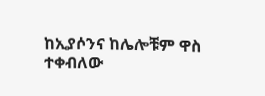ከኢያሶንና ከሌሎቹም ዋስ ተቀብለው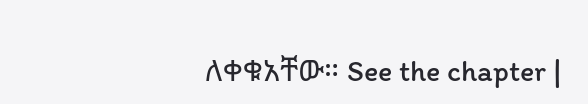ለቀቁአቸው። See the chapter |